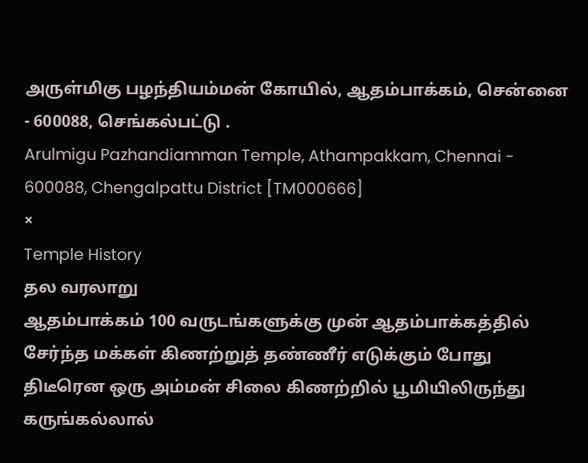அருள்மிகு பழந்தியம்மன் கோயில், ஆதம்பாக்கம், சென்னை - 600088, செங்கல்பட்டு .
Arulmigu Pazhandiamman Temple, Athampakkam, Chennai - 600088, Chengalpattu District [TM000666]
×
Temple History
தல வரலாறு
ஆதம்பாக்கம் 100 வருடங்களுக்கு முன் ஆதம்பாக்கத்தில் சேர்ந்த மக்கள் கிணற்றுத் தண்ணீர் எடுக்கும் போது திடீரென ஒரு அம்மன் சிலை கிணற்றில் பூமியிலிருந்து கருங்கல்லால்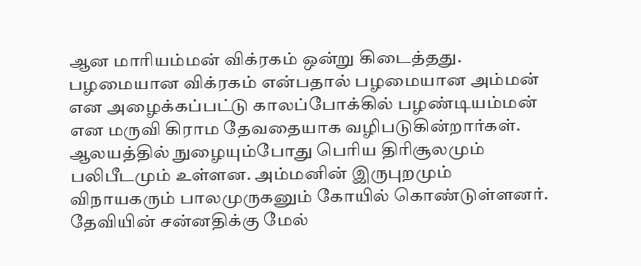ஆன மாரியம்மன் விக்ரகம் ஒன்று கிடைத்தது.
பழமையான விக்ரகம் என்பதால் பழமையான அம்மன் என அழைக்கப்பட்டு காலப்போக்கில் பழண்டியம்மன் என மருவி கிராம தேவதையாக வழிபடுகின்றார்கள். ஆலயத்தில் நுழையும்போது பெரிய திரிசூலமும் பலிபீடமும் உள்ளன. அம்மனின் இருபுறமும் விநாயகரும் பாலமுருகனும் கோயில் கொண்டுள்ளனர். தேவியின் சன்னதிக்கு மேல்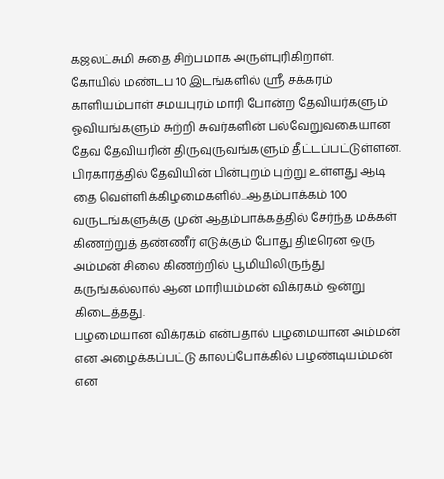கஜலட்சுமி சுதை சிற்பமாக அருள்புரிகிறாள்.
கோயில் மண்டப 10 இடங்களில் ஸ்ரீ சக்கரம் காளியம்பாள் சமயபுரம் மாரி போன்ற தேவியர்களும் ஓவியங்களும் சுற்றி சுவர்களின் பல்வேறுவகையான தேவ தேவியரின் திருவுருவங்களும் தீட்டப்பட்டுள்ளன.
பிரகாரத்தில் தேவியின் பின்புறம் புற்று உள்ளது ஆடி தை வெள்ளிக்கிழமைகளில்...ஆதம்பாக்கம் 100 வருடங்களுக்கு முன் ஆதம்பாக்கத்தில் சேர்ந்த மக்கள் கிணற்றுத் தண்ணீர் எடுக்கும் போது திடீரென ஒரு அம்மன் சிலை கிணற்றில் பூமியிலிருந்து கருங்கல்லால் ஆன மாரியம்மன் விக்ரகம் ஒன்று கிடைத்தது.
பழமையான விக்ரகம் என்பதால் பழமையான அம்மன் என அழைக்கப்பட்டு காலப்போக்கில் பழண்டியம்மன் என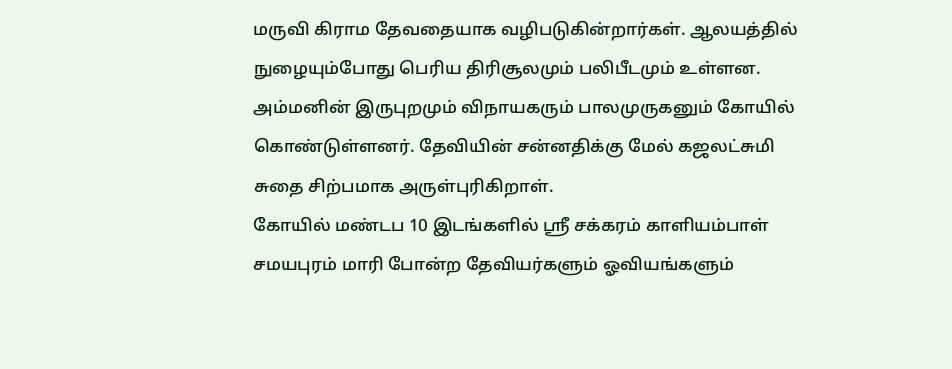மருவி கிராம தேவதையாக வழிபடுகின்றார்கள். ஆலயத்தில் நுழையும்போது பெரிய திரிசூலமும் பலிபீடமும் உள்ளன. அம்மனின் இருபுறமும் விநாயகரும் பாலமுருகனும் கோயில் கொண்டுள்ளனர். தேவியின் சன்னதிக்கு மேல் கஜலட்சுமி சுதை சிற்பமாக அருள்புரிகிறாள்.
கோயில் மண்டப 10 இடங்களில் ஸ்ரீ சக்கரம் காளியம்பாள் சமயபுரம் மாரி போன்ற தேவியர்களும் ஓவியங்களும்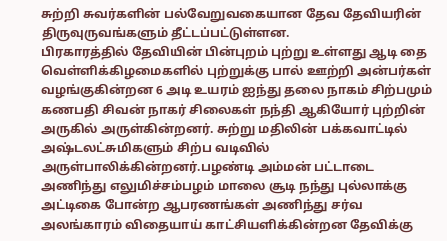சுற்றி சுவர்களின் பல்வேறுவகையான தேவ தேவியரின் திருவுருவங்களும் தீட்டப்பட்டுள்ளன.
பிரகாரத்தில் தேவியின் பின்புறம் புற்று உள்ளது ஆடி தை வெள்ளிக்கிழமைகளில் புற்றுக்கு பால் ஊற்றி அன்பர்கள் வழங்குகின்றன 6 அடி உயரம் ஐந்து தலை நாகம் சிற்பமும் கணபதி சிவன் நாகர் சிலைகள் நந்தி ஆகியோர் புற்றின் அருகில் அருள்கின்றனர். சுற்று மதிலின் பக்கவாட்டில் அஷ்டலட்சுமிகளும் சிற்ப வடிவில் அருள்பாலிக்கின்றனர்.பழண்டி அம்மன் பட்டாடை அணிந்து எலுமிச்சம்பழம் மாலை சூடி நந்து புல்லாக்கு அட்டிகை போன்ற ஆபரணங்கள் அணிந்து சர்வ அலங்காரம் விதையாய் காட்சியளிக்கின்றன தேவிக்கு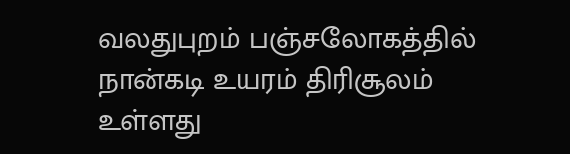வலதுபுறம் பஞ்சலோகத்தில் நான்கடி உயரம் திரிசூலம் உள்ளது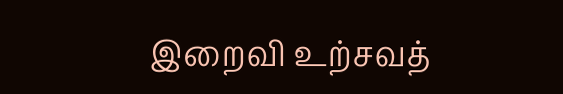இறைவி உற்சவத்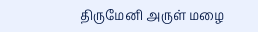திருமேனி அருள் மழை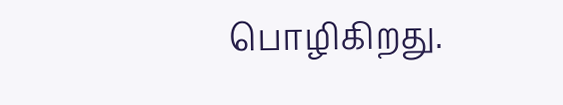பொழிகிறது.